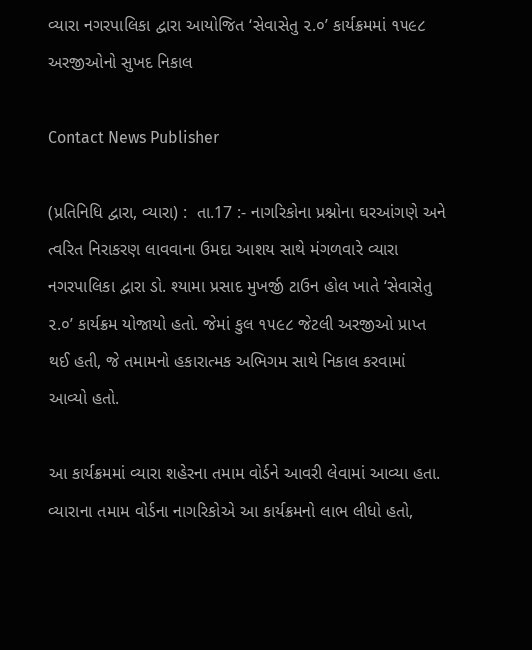વ્યારા નગરપાલિકા દ્વારા આયોજિત ‘સેવાસેતુ ૨.૦’ કાર્યક્રમમાં ૧૫૯૮ અરજીઓનો સુખદ નિકાલ

Contact News Publisher

(પ્રતિનિધિ દ્વારા, વ્યારા) :  તા.17 :- નાગરિકોના પ્રશ્નોના ઘરઆંગણે અને ત્વરિત નિરાકરણ લાવવાના ઉમદા આશય સાથે મંગળવારે વ્યારા નગરપાલિકા દ્વારા ડો. શ્યામા પ્રસાદ મુખર્જી ટાઉન હોલ ખાતે ‘સેવાસેતુ ૨.૦’ કાર્યક્રમ યોજાયો હતો. જેમાં કુલ ૧૫૯૮ જેટલી અરજીઓ પ્રાપ્ત થઈ હતી, જે તમામનો હકારાત્મક અભિગમ સાથે નિકાલ કરવામાં આવ્યો હતો.

આ કાર્યક્રમમાં વ્યારા શહેરના તમામ વોર્ડને આવરી લેવામાં આવ્યા હતા. વ્યારાના તમામ વોર્ડના નાગરિકોએ આ કાર્યક્રમનો લાભ લીધો હતો,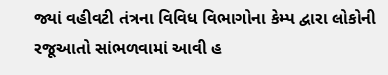જ્યાં વહીવટી તંત્રના વિવિધ વિભાગોના કેમ્પ દ્વારા લોકોની રજૂઆતો સાંભળવામાં આવી હ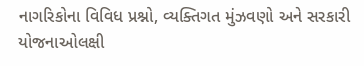નાગરિકોના વિવિધ પ્રશ્નો, વ્યક્તિગત મુંઝવણો અને સરકારી યોજનાઓલક્ષી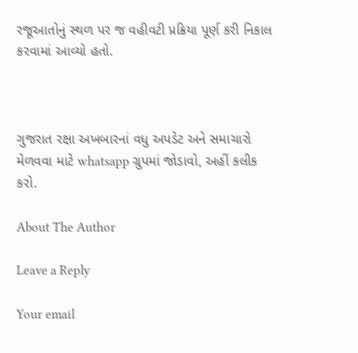રજૂઆતોનું સ્થળ પર જ વહીવટી પ્રક્રિયા પૂર્ણ કરી નિકાલ કરવામાં આવ્યો હતો.



ગુજરાત રક્ષા અખબારનાં વધુ અપડેટ અને સમાચારો મેળવવા માટે whatsapp ગ્રુપમાં જોડાવો, અહીં કલીક કરો.

About The Author

Leave a Reply

Your email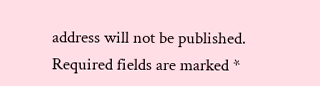address will not be published. Required fields are marked *